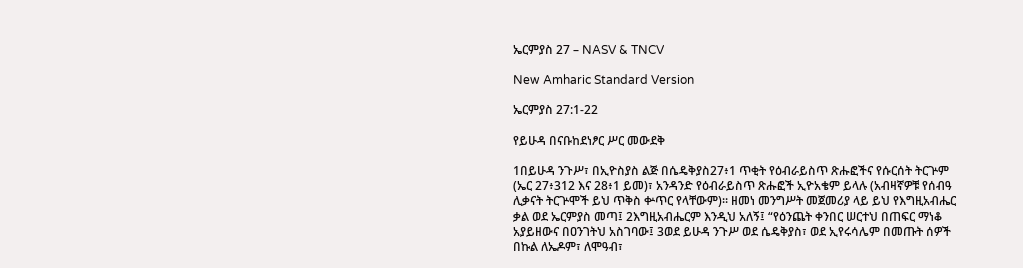ኤርምያስ 27 – NASV & TNCV

New Amharic Standard Version

ኤርምያስ 27:1-22

የይሁዳ በናቡከደነፆር ሥር መውደቅ

1በይሁዳ ንጉሥ፣ በኢዮስያስ ልጅ በሴዴቅያስ27፥1 ጥቂት የዕብራይስጥ ጽሑፎችና የሱርሰት ትርጕም (ኤር 27፥312 እና 28፥1 ይመ)፣ አንዳንድ የዕብራይስጥ ጽሑፎች ኢዮአቄም ይላሉ (አብዛኛዎቹ የሰብዓ ሊቃናት ትርጕሞች ይህ ጥቅስ ቍጥር የላቸውም)። ዘመነ መንግሥት መጀመሪያ ላይ ይህ የእግዚአብሔር ቃል ወደ ኤርምያስ መጣ፤ 2እግዚአብሔርም እንዲህ አለኝ፤ “የዕንጨት ቀንበር ሠርተህ በጠፍር ማነቆ አያይዘውና በዐንገትህ አስገባው፤ 3ወደ ይሁዳ ንጉሥ ወደ ሴዴቅያስ፣ ወደ ኢየሩሳሌም በመጡት ሰዎች በኩል ለኤዶም፣ ለሞዓብ፣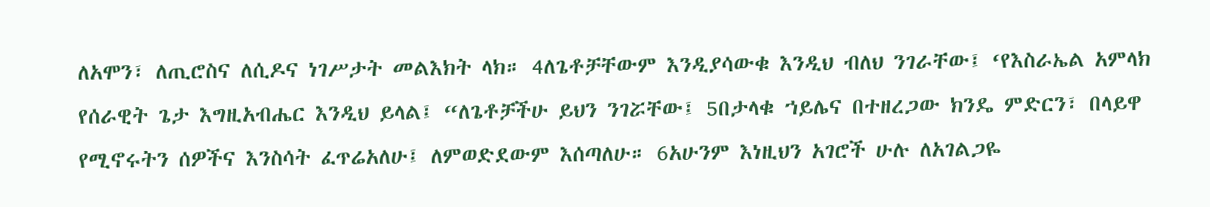ለአሞን፣ ለጢሮስና ለሲዶና ነገሥታት መልእክት ላክ። 4ለጌቶቻቸውም እንዲያሳውቁ እንዲህ ብለህ ንገራቸው፤ ‘የእስራኤል አምላክ የሰራዊት ጌታ እግዚአብሔር እንዲህ ይላል፤ “ለጌቶቻችሁ ይህን ንገሯቸው፤ 5በታላቁ ኀይሌና በተዘረጋው ክንዴ ምድርን፣ በላይዋ የሚኖሩትን ሰዎችና እንስሳት ፈጥሬአለሁ፤ ለምወድደውም እሰጣለሁ። 6አሁንም እነዚህን አገሮች ሁሉ ለአገልጋዬ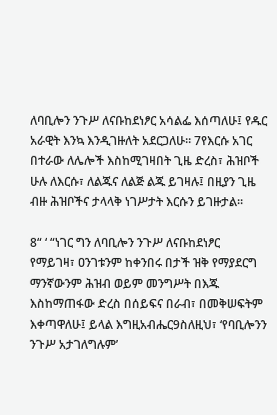ለባቢሎን ንጉሥ ለናቡከደነፆር አሳልፌ እሰጣለሁ፤ የዱር አራዊት እንኳ እንዲገዙለት አደርጋለሁ። 7የእርሱ አገር በተራው ለሌሎች እስከሚገዛበት ጊዜ ድረስ፣ ሕዝቦች ሁሉ ለእርሱ፣ ለልጁና ለልጅ ልጁ ይገዛሉ፤ በዚያን ጊዜ ብዙ ሕዝቦችና ታላላቅ ነገሥታት እርሱን ይገዙታል።

8“ ‘ “ነገር ግን ለባቢሎን ንጉሥ ለናቡከደነፆር የማይገዛ፣ ዐንገቱንም ከቀንበሩ በታች ዝቅ የማያደርግ ማንኛውንም ሕዝብ ወይም መንግሥት በእጁ እስከማጠፋው ድረስ በሰይፍና በራብ፣ በመቅሠፍትም እቀጣዋለሁ፤ ይላል እግዚአብሔር9ስለዚህ፣ ‘የባቢሎንን ንጉሥ አታገለግሉም’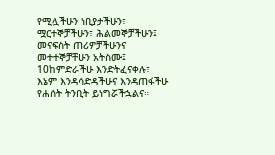የሚሏችሁን ነቢያታችሁን፣ ሟርተኞቻችሁን፣ ሕልመኞቻችሁን፤ መናፍስት ጠሪዎቻችሁንና መተተኞቻቸሁን አትስሙ፤ 10ከምድራችሁ እንድትፈናቀሉ፣ እኔም እንዳሳድዳችሁና እንዳጠፋችሁ የሐሰት ትንቢት ይነግሯችኋልና።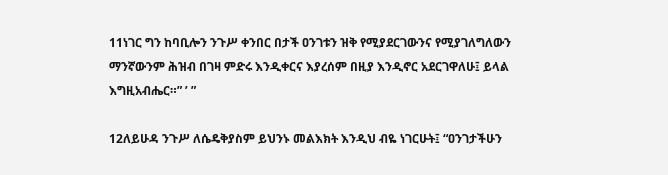11ነገር ግን ከባቢሎን ንጉሥ ቀንበር በታች ዐንገቱን ዝቅ የሚያደርገውንና የሚያገለግለውን ማንኛውንም ሕዝብ በገዛ ምድሩ እንዲቀርና እያረሰም በዚያ እንዲኖር አደርገዋለሁ፤ ይላል እግዚአብሔር።” ’ ”

12ለይሁዳ ንጉሥ ለሴዴቅያስም ይህንኑ መልእክት እንዲህ ብዬ ነገርሁት፤ “ዐንገታችሁን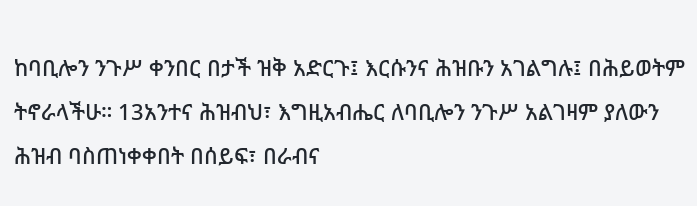ከባቢሎን ንጉሥ ቀንበር በታች ዝቅ አድርጉ፤ እርሱንና ሕዝቡን አገልግሉ፤ በሕይወትም ትኖራላችሁ። 13አንተና ሕዝብህ፣ እግዚአብሔር ለባቢሎን ንጉሥ አልገዛም ያለውን ሕዝብ ባስጠነቀቀበት በሰይፍ፣ በራብና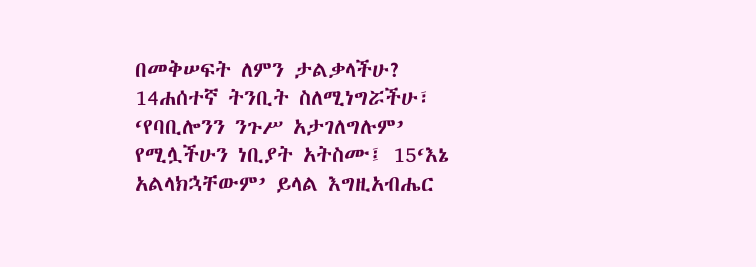በመቅሠፍት ለምን ታልቃላችሁ? 14ሐሰተኛ ትንቢት ስለሚነግሯችሁ፣ ‘የባቢሎንን ንጉሥ አታገለግሉም’ የሚሏችሁን ነቢያት አትስሙ፤ 15‘እኔ አልላክኋቸውም’ ይላል እግዚአብሔር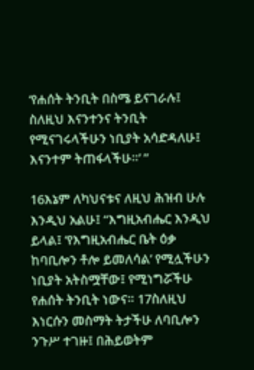‘የሐሰት ትንቢት በስሜ ይናገራሉ፤ ስለዚህ እናንተንና ትንቢት የሚናገሩላችሁን ነቢያት አሳድዳለሁ፤ እናንተም ትጠፋላችሁ።’ ”

16እኔም ለካህናቱና ለዚህ ሕዝብ ሁሉ እንዲህ አልሁ፤ “እግዚአብሔር እንዲህ ይላል፤ ‘የእግዚአብሔር ቤት ዕቃ ከባቢሎን ቶሎ ይመለሳል’ የሚሏችሁን ነቢያት አትስሟቸው፤ የሚነግሯችሁ የሐሰት ትንቢት ነውና። 17ስለዚህ እነርሱን መስማት ትታችሁ ለባቢሎን ንጉሥ ተገዙ፤ በሕይወትም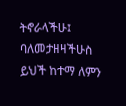ትኖራላችሁ፤ ባለመታዘዛችሁስ ይህች ከተማ ለምን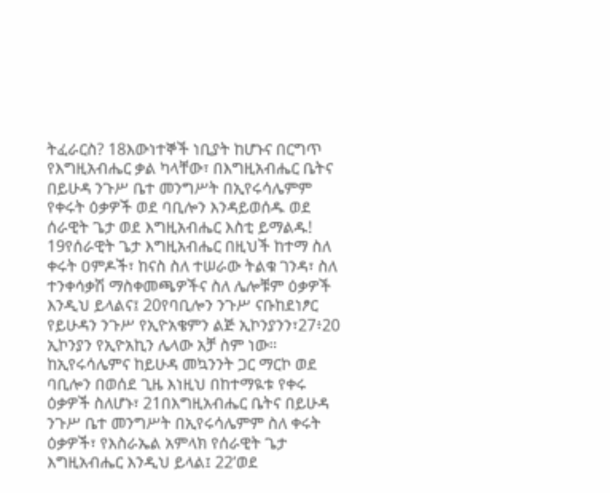ትፈራርስ? 18እውነተኞች ነቢያት ከሆኑና በርግጥ የእግዚአብሔር ቃል ካላቸው፣ በእግዚአብሔር ቤትና በይሁዳ ንጉሥ ቤተ መንግሥት በኢየሩሳሌምም የቀሩት ዕቃዎች ወደ ባቢሎን እንዳይወሰዱ ወደ ሰራዊት ጌታ ወደ እግዚአብሔር እስቲ ይማልዱ! 19የሰራዊት ጌታ እግዚአብሔር በዚህች ከተማ ስለ ቀሩት ዐምዶች፣ ከናስ ስለ ተሠራው ትልቁ ገንዳ፣ ስለ ተንቀሳቃሽ ማስቀመጫዎችና ስለ ሌሎቹም ዕቃዎች እንዲህ ይላልና፤ 20የባቢሎን ንጉሥ ናቡከደነፆር የይሁዳን ንጉሥ የኢዮአቄምን ልጅ ኢኮንያንን፣27፥20 ኢኮንያን የኢዮአኪን ሌላው አቻ ስም ነው። ከኢየሩሳሌምና ከይሁዳ መኳንንት ጋር ማርኮ ወደ ባቢሎን በወሰደ ጊዜ እነዚህ በከተማዪቱ የቀሩ ዕቃዎች ስለሆኑ፣ 21በእግዚአብሔር ቤትና በይሁዳ ንጉሥ ቤተ መንግሥት በኢየሩሳሌምም ስለ ቀሩት ዕቃዎች፣ የእስራኤል አምላክ የሰራዊት ጌታ እግዚአብሔር እንዲህ ይላል፤ 22‘ወደ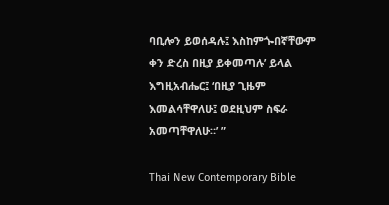ባቢሎን ይወሰዳሉ፤ እስከምጐበኛቸውም ቀን ድረስ በዚያ ይቀመጣሉ’ ይላል እግዚአብሔር፤ ‘በዚያ ጊዜም እመልሳቸዋለሁ፤ ወደዚህም ስፍራ አመጣቸዋለሁ።’ ”

Thai New Contemporary Bible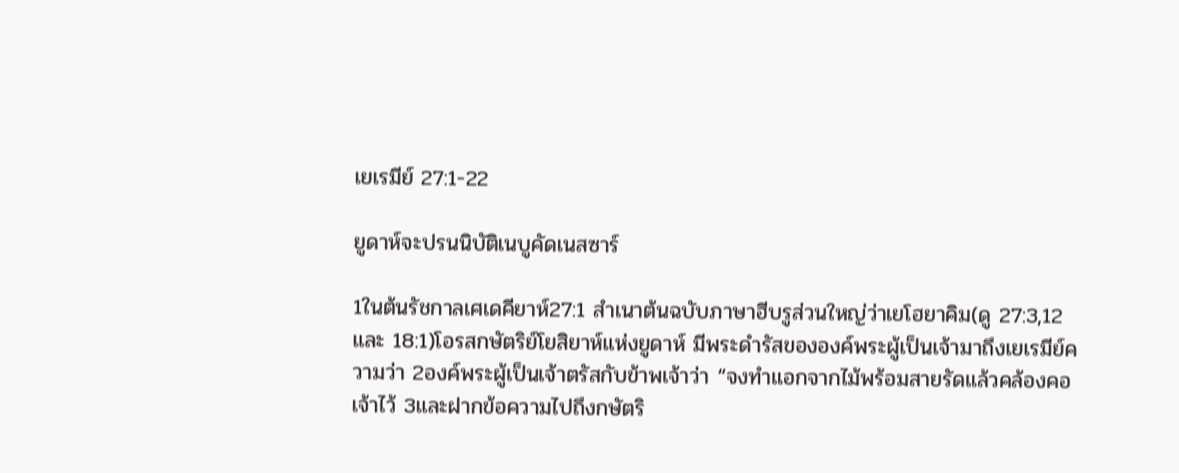เยเรมีย์ 27:1-22

ยูดาห์จะปรนนิบัติเนบูคัดเนสซาร์

1ในต้นรัชกาลเศเดคียาห์27:1 สำเนาต้นฉบับภาษาฮีบรูส่วนใหญ่ว่าเยโฮยาคิม(ดู 27:3,12 และ 18:1)โอรสกษัตริย์โยสิยาห์แห่งยูดาห์ มีพระดำรัสขององค์พระผู้เป็นเจ้ามาถึงเยเรมีย์ความว่า 2องค์พระผู้เป็นเจ้าตรัสกับข้าพเจ้าว่า “จงทำแอกจากไม้พร้อมสายรัดแล้วคล้องคอเจ้าไว้ 3และฝากข้อความไปถึงกษัตริ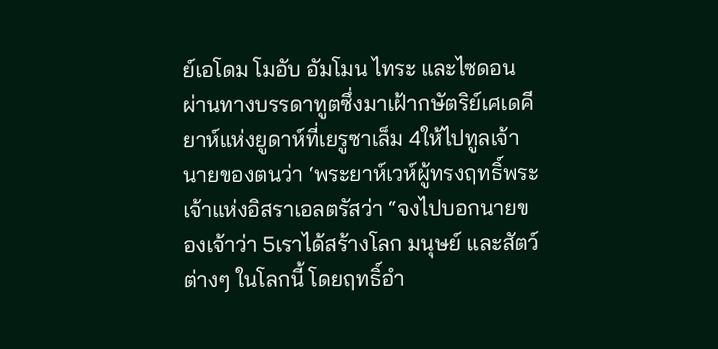ย์เอโดม โมอับ อัมโมน ไทระ และไซดอนผ่านทางบรรดาทูตซึ่งมาเฝ้ากษัตริย์เศเดคียาห์แห่งยูดาห์ที่เยรูซาเล็ม 4ให้ไปทูลเจ้านายของตนว่า ‘พระยาห์เวห์ผู้ทรงฤทธิ์พระเจ้าแห่งอิสราเอลตรัสว่า “จงไปบอกนายของเจ้าว่า 5เราได้สร้างโลก มนุษย์ และสัตว์ต่างๆ ในโลกนี้ โดยฤทธิ์อำ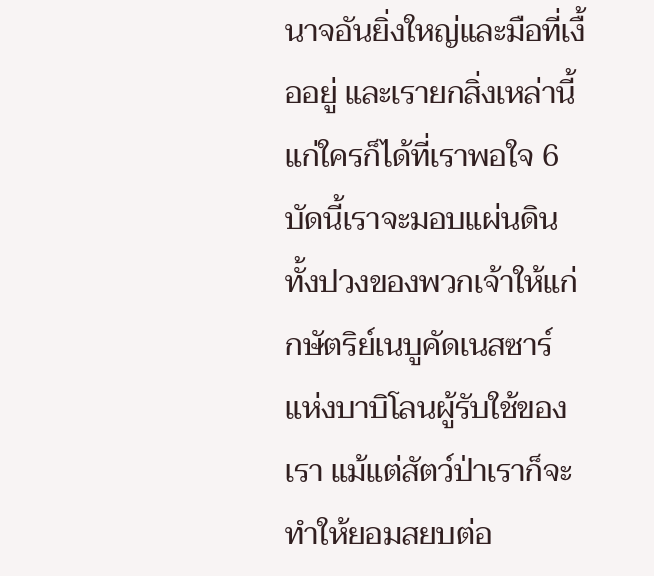นาจอันยิ่งใหญ่และมือที่เงื้ออยู่ และเรายกสิ่งเหล่านี้แก่ใครก็ได้ที่เราพอใจ 6บัดนี้เราจะมอบแผ่นดินทั้งปวงของพวกเจ้าให้แก่กษัตริย์เนบูคัดเนสซาร์แห่งบาบิโลนผู้รับใช้ของเรา แม้แต่สัตว์ป่าเราก็จะทำให้ยอมสยบต่อ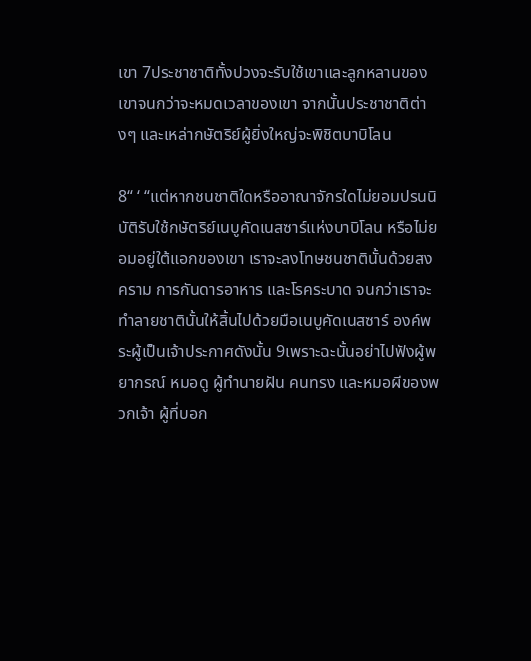เขา 7ประชาชาติทั้งปวงจะรับใช้เขาและลูกหลานของเขาจนกว่าจะหมดเวลาของเขา จากนั้นประชาชาติต่างๆ และเหล่ากษัตริย์ผู้ยิ่งใหญ่จะพิชิตบาบิโลน

8“ ‘ “แต่หากชนชาติใดหรืออาณาจักรใดไม่ยอมปรนนิบัติรับใช้กษัตริย์เนบูคัดเนสซาร์แห่งบาบิโลน หรือไม่ยอมอยู่ใต้แอกของเขา เราจะลงโทษชนชาตินั้นด้วยสงคราม การกันดารอาหาร และโรคระบาด จนกว่าเราจะทำลายชาตินั้นให้สิ้นไปด้วยมือเนบูคัดเนสซาร์ องค์พระผู้เป็นเจ้าประกาศดังนั้น 9เพราะฉะนั้นอย่าไปฟังผู้พยากรณ์ หมอดู ผู้ทำนายฝัน คนทรง และหมอผีของพวกเจ้า ผู้ที่บอก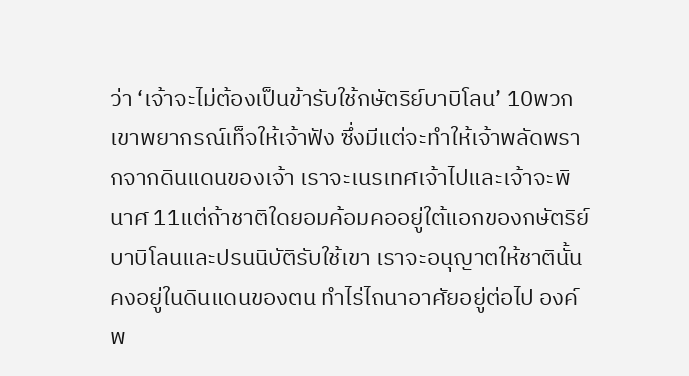ว่า ‘เจ้าจะไม่ต้องเป็นข้ารับใช้กษัตริย์บาบิโลน’ 10พวกเขาพยากรณ์เท็จให้เจ้าฟัง ซึ่งมีแต่จะทำให้เจ้าพลัดพรากจากดินแดนของเจ้า เราจะเนรเทศเจ้าไปและเจ้าจะพินาศ 11แต่ถ้าชาติใดยอมค้อมคออยู่ใต้แอกของกษัตริย์บาบิโลนและปรนนิบัติรับใช้เขา เราจะอนุญาตให้ชาตินั้นคงอยู่ในดินแดนของตน ทำไร่ไถนาอาศัยอยู่ต่อไป องค์พ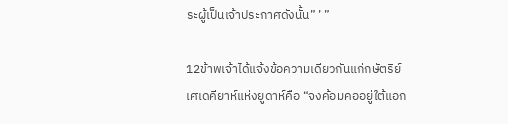ระผู้เป็นเจ้าประกาศดังนั้น” ’ ”

12ข้าพเจ้าได้แจ้งข้อความเดียวกันแก่กษัตริย์เศเดคียาห์แห่งยูดาห์คือ “จงค้อมคออยู่ใต้แอก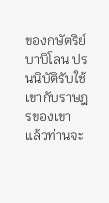ของกษัตริย์บาบิโลน ปรนนิบัติรับใช้เขากับราษฎรของเขา แล้วท่านจะ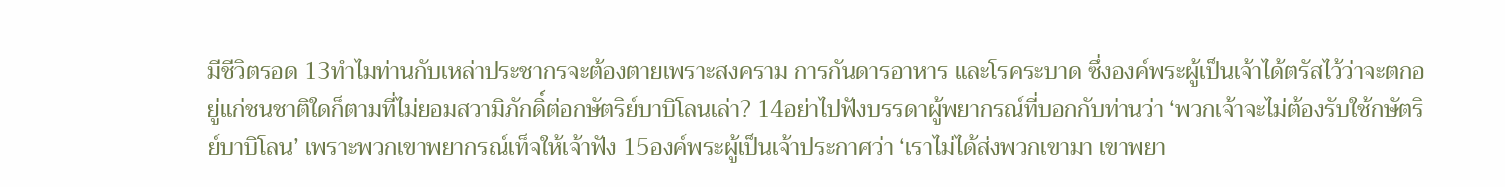มีชีวิตรอด 13ทำไมท่านกับเหล่าประชากรจะต้องตายเพราะสงคราม การกันดารอาหาร และโรคระบาด ซึ่งองค์พระผู้เป็นเจ้าได้ตรัสไว้ว่าจะตกอยู่แก่ชนชาติใดก็ตามที่ไม่ยอมสวามิภักดิ์ต่อกษัตริย์บาบิโลนเล่า? 14อย่าไปฟังบรรดาผู้พยากรณ์ที่บอกกับท่านว่า ‘พวกเจ้าจะไม่ต้องรับใช้กษัตริย์บาบิโลน’ เพราะพวกเขาพยากรณ์เท็จให้เจ้าฟัง 15องค์พระผู้เป็นเจ้าประกาศว่า ‘เราไม่ได้ส่งพวกเขามา เขาพยา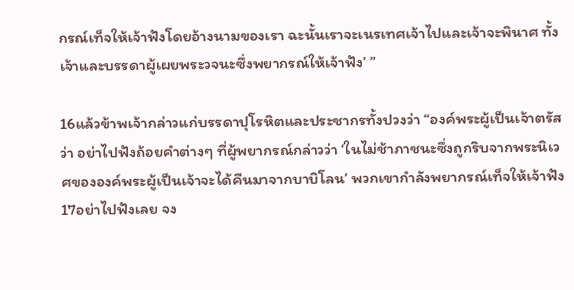กรณ์เท็จให้เจ้าฟังโดยอ้างนามของเรา ฉะนั้นเราจะเนรเทศเจ้าไปและเจ้าจะพินาศ ทั้งเจ้าและบรรดาผู้เผยพระวจนะซึ่งพยากรณ์ให้เจ้าฟัง’ ”

16แล้วข้าพเจ้ากล่าวแก่บรรดาปุโรหิตและประชากรทั้งปวงว่า “องค์พระผู้เป็นเจ้าตรัสว่า อย่าไปฟังถ้อยคำต่างๆ ที่ผู้พยากรณ์กล่าวว่า ‘ในไม่ช้าภาชนะซึ่งถูกริบจากพระนิเวศขององค์พระผู้เป็นเจ้าจะได้คืนมาจากบาบิโลน’ พวกเขากำลังพยากรณ์เท็จให้เจ้าฟัง 17อย่าไปฟังเลย จง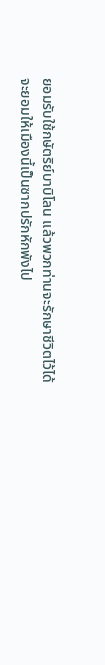ยอมรับใช้กษัตริย์บาบิโลน แล้วพวกท่านจะรักษาชีวิตไว้ได้ จะยอมให้เมืองนี้เป็นซากปรักหักพังไป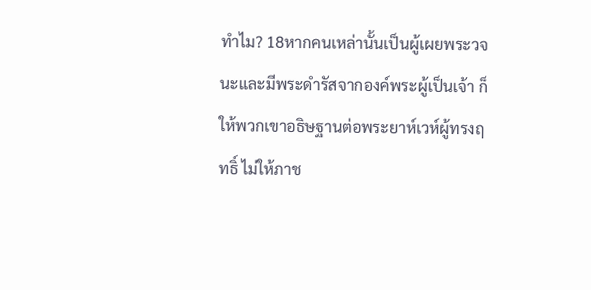ทำไม? 18หากคนเหล่านั้นเป็นผู้เผยพระวจนะและมีพระดำรัสจากองค์พระผู้เป็นเจ้า ก็ให้พวกเขาอธิษฐานต่อพระยาห์เวห์ผู้ทรงฤทธิ์ ไม่ให้ภาช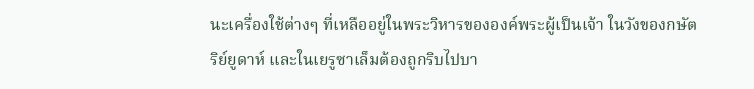นะเครื่องใช้ต่างๆ ที่เหลืออยู่ในพระวิหารขององค์พระผู้เป็นเจ้า ในวังของกษัตริย์ยูดาห์ และในเยรูซาเล็มต้องถูกริบไปบา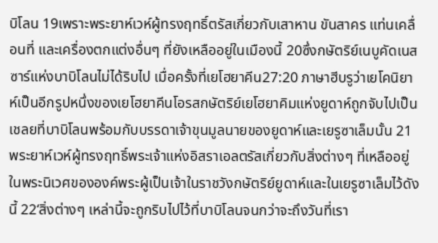บิโลน 19เพราะพระยาห์เวห์ผู้ทรงฤทธิ์ตรัสเกี่ยวกับเสาหาน ขันสาคร แท่นเคลื่อนที่ และเครื่องตกแต่งอื่นๆ ที่ยังเหลืออยู่ในเมืองนี้ 20ซึ่งกษัตริย์เนบูคัดเนสซาร์แห่งบาบิโลนไม่ได้ริบไป เมื่อครั้งที่เยโฮยาคีน27:20 ภาษาฮีบรูว่าเยโคนิยาห์เป็นอีกรูปหนึ่งของเยโฮยาคีนโอรสกษัตริย์เยโฮยาคิมแห่งยูดาห์ถูกจับไปเป็นเชลยที่บาบิโลนพร้อมกับบรรดาเจ้าขุนมูลนายของยูดาห์และเยรูซาเล็มนั้น 21พระยาห์เวห์ผู้ทรงฤทธิ์พระเจ้าแห่งอิสราเอลตรัสเกี่ยวกับสิ่งต่างๆ ที่เหลืออยู่ในพระนิเวศขององค์พระผู้เป็นเจ้าในราชวังกษัตริย์ยูดาห์และในเยรูซาเล็มไว้ดังนี้ 22‘สิ่งต่างๆ เหล่านี้จะถูกริบไปไว้ที่บาบิโลนจนกว่าจะถึงวันที่เรา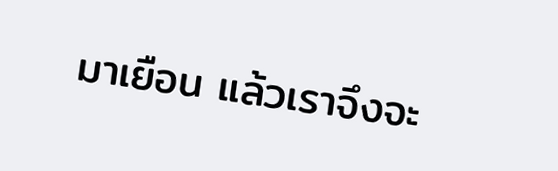มาเยือน แล้วเราจึงจะ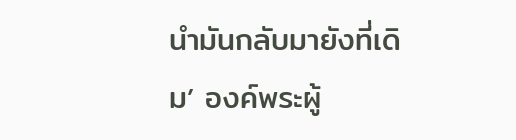นำมันกลับมายังที่เดิม’ องค์พระผู้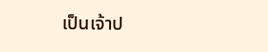เป็นเจ้าป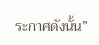ระกาศดังนั้น”